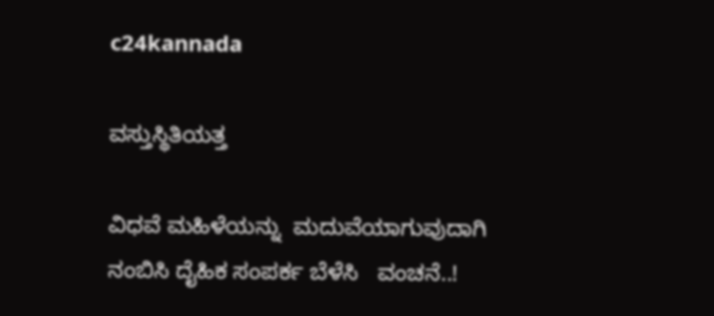c24kannada

ವಸ್ತುಸ್ಥಿತಿಯತ್ತ

ವಿಧವೆ ಮಹಿಳೆಯನ್ನು  ಮದುವೆಯಾಗುವುದಾಗಿ ನಂಬಿಸಿ ದೈಹಿಕ ಸಂಪರ್ಕ ಬೆಳೆಸಿ   ವಂಚನೆ..!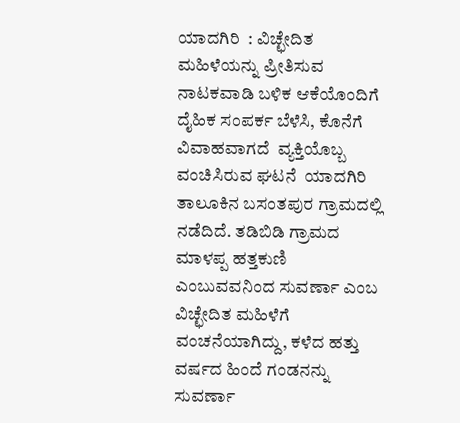ಯಾದಗಿರಿ  : ವಿಚ್ಛೇದಿತ ಮಹಿಳೆಯನ್ನು ಪ್ರೀತಿಸುವ ನಾಟಕವಾಡಿ ಬಳಿಕ ಆಕೆಯೊಂದಿಗೆ ದೈಹಿಕ ಸಂಪರ್ಕ ಬೆಳೆಸಿ, ಕೊನೆಗೆ ವಿವಾಹವಾಗದೆ  ವ್ಯಕ್ತಿಯೊಬ್ಬ ವಂಚಿಸಿರುವ ಘಟನೆ  ಯಾದಗಿರಿ ತಾಲೂಕಿನ ಬಸಂತಪುರ ಗ್ರಾಮದಲ್ಲಿ ನಡೆದಿದೆ. ತಡಿಬಿಡಿ ಗ್ರಾಮದ ಮಾಳಪ್ಪ ಹತ್ತಕುಣಿ ಎಂಬುವವನಿಂದ ಸುವರ್ಣಾ ಎಂಬ  ವಿಚ್ಛೇದಿತ ಮಹಿಳೆಗೆ ವಂಚನೆಯಾಗಿದ್ದು, ಕಳೆದ ಹತ್ತು ವರ್ಷದ ಹಿಂದೆ ಗಂಡನನ್ನು  ಸುವರ್ಣಾ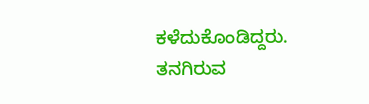ಕಳೆದುಕೊಂಡಿದ್ದರು. ತನಗಿರುವ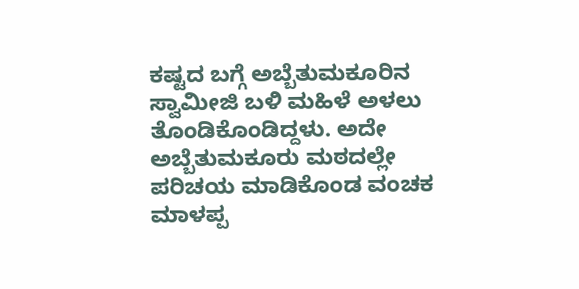ಕಷ್ಟದ ಬಗ್ಗೆ ಅಬ್ಬೆತುಮಕೂರಿನ ಸ್ವಾಮೀಜಿ ಬಳಿ ಮಹಿಳೆ ಅಳಲು ತೊಂಡಿಕೊಂಡಿದ್ದಳು. ಅದೇ ಅಬ್ಬೆತುಮಕೂರು ಮಠದಲ್ಲೇ ಪರಿಚಯ ಮಾಡಿಕೊಂಡ ವಂಚಕ ಮಾಳಪ್ಪ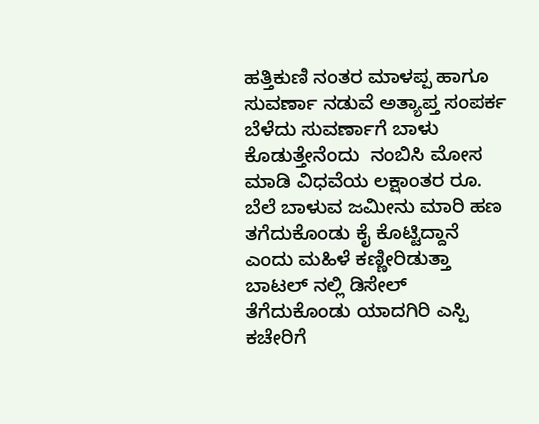ಹತ್ತಿಕುಣಿ ನಂತರ ಮಾಳಪ್ಪ ಹಾಗೂ ಸುವರ್ಣಾ ನಡುವೆ ಅತ್ಯಾಪ್ತ ಸಂಪರ್ಕ ಬೆಳೆದು ಸುವರ್ಣಾಗೆ ಬಾಳು ಕೊಡುತ್ತೇನೆಂದು‌  ನಂಬಿಸಿ ಮೋಸ  ಮಾಡಿ ವಿಧವೆಯ ಲಕ್ಷಾಂತರ ರೂ. ಬೆಲೆ ಬಾಳುವ ಜಮೀನು ಮಾರಿ ಹಣ ತಗೆದುಕೊಂಡು ಕೈ ಕೊಟ್ಟಿದ್ದಾನೆ ಎಂದು ಮಹಿಳೆ ಕಣ್ಣೀರಿಡುತ್ತಾ ಬಾಟಲ್ ನಲ್ಲಿ ಡಿಸೇಲ್ ತೆಗೆದುಕೊಂಡು ಯಾದಗಿರಿ ಎಸ್ಪಿ ಕಚೇರಿಗೆ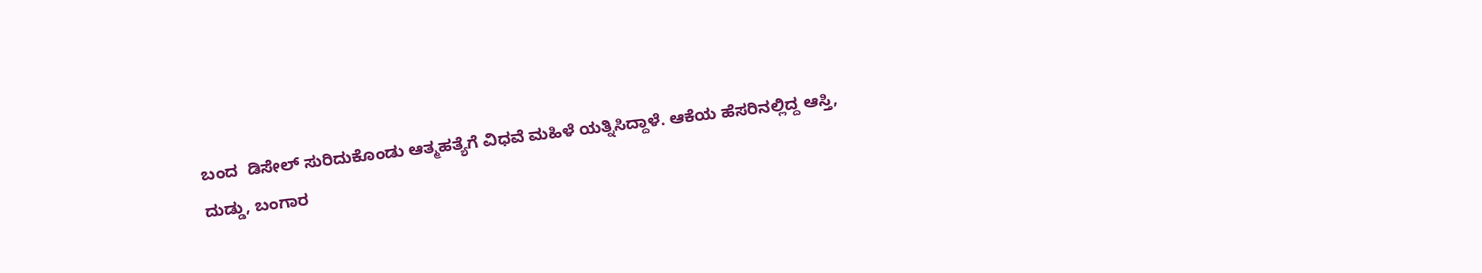ಬಂದ  ಡಿಸೇಲ್ ಸುರಿದುಕೊಂಡು ಆತ್ಮಹತ್ಯೆಗೆ ವಿಧವೆ ಮಹಿಳೆ ಯತ್ನಿಸಿದ್ದಾಳೆ. ಆಕೆಯ ಹೆಸರಿನಲ್ಲಿದ್ದ ಆಸ್ತಿ, ದುಡ್ಡು, ಬಂಗಾರ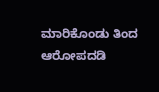ಮಾರಿಕೊಂಡು ತಿಂದ ಆರೋಪದಡಿ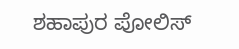ಶಹಾಪುರ ಪೋಲಿಸ್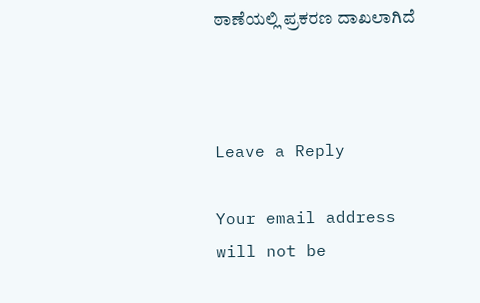ಠಾಣೆಯಲ್ಲಿ ಪ್ರಕರಣ ದಾಖಲಾಗಿದೆ



Leave a Reply

Your email address will not be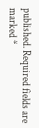published. Required fields are marked *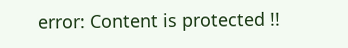error: Content is protected !!